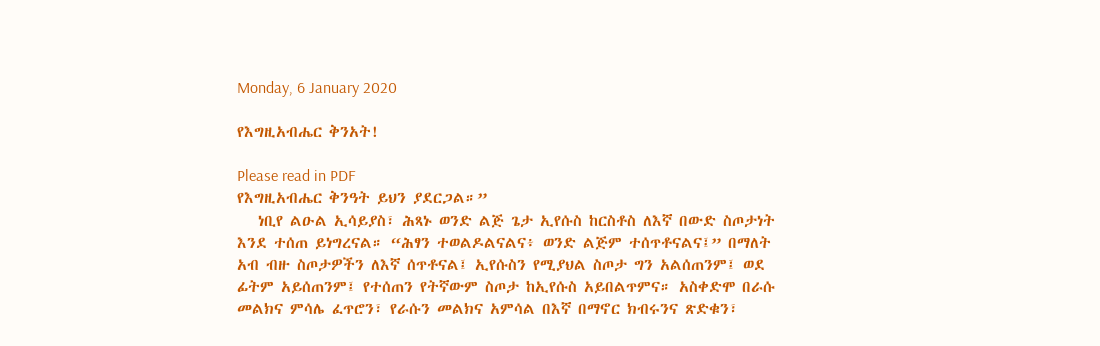Monday, 6 January 2020

የእግዚአብሔር ቅንአት!

Please read in PDF
የእግዚአብሔር ቅንዓት ይህን ያደርጋል።”
   ነቢየ ልዑል ኢሳይያስ፣ ሕጻኑ ወንድ ልጅ ጌታ ኢየሱስ ከርስቶስ ለእኛ በውድ ስጦታነት እንደ ተሰጠ ይነግረናል። “ሕፃን ተወልዶልናልና፥ ወንድ ልጅም ተሰጥቶናልና፤” በማለት አብ ብዙ ስጦታዎችን ለእኛ ሰጥቶናል፤ ኢየሱስን የሚያህል ስጦታ ግን አልሰጠንም፤ ወደ ፊትም አይሰጠንም፤ የተሰጠን የትኛውም ስጦታ ከኢየሱስ አይበልጥምና። አስቀድሞ በራሱ መልክና ምሳሌ ፈጥሮን፣ የራሱን መልክና አምሳል በእኛ በማኖር ክብሩንና ጽድቁን፣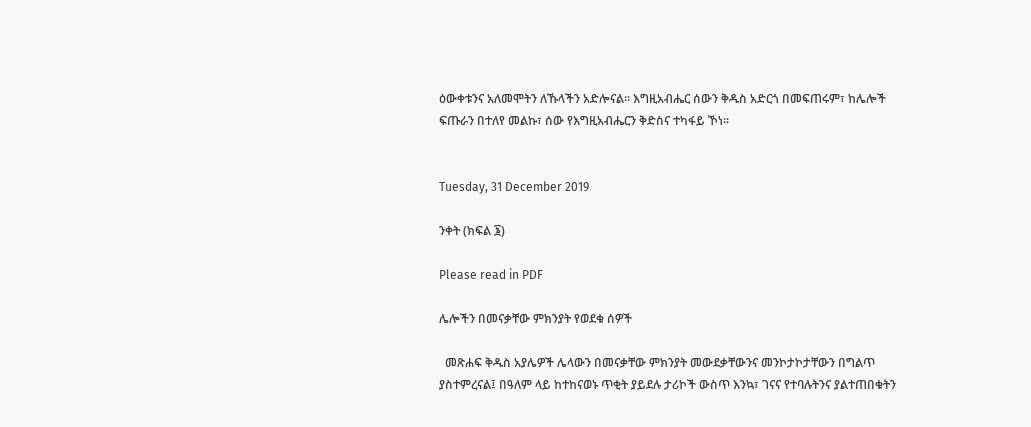ዕውቀቱንና አለመሞትን ለኹላችን አድሎናል። እግዚአብሔር ሰውን ቅዱስ አድርጎ በመፍጠሩም፣ ከሌሎች ፍጡራን በተለየ መልኩ፣ ሰው የእግዚአብሔርን ቅድስና ተካፋይ ኾነ።


Tuesday, 31 December 2019

ንቀት (ክፍል ፮)

Please read in PDF

ሌሎችን በመናቃቸው ምክንያት የወደቁ ሰዎች

  መጽሐፍ ቅዱስ አያሌዎች ሌላውን በመናቃቸው ምክንያት መውደቃቸውንና መንኮታኮታቸውን በግልጥ ያስተምረናል፤ በዓለም ላይ ከተከናወኑ ጥቂት ያይደሉ ታሪኮች ውስጥ እንኳ፣ ገናና የተባሉትንና ያልተጠበቁትን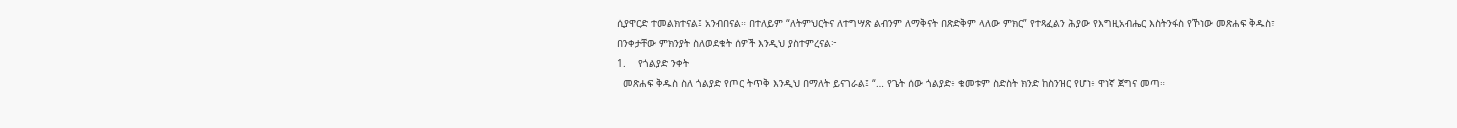ሲያዋርድ ተመልክተናል፤ አንብበናል። በተለይም “ለትምህርትና ለተግሣጽ ልብንም ለማቅናት በጽድቅም ላለው ምክር” የተጻፈልን ሕያው የእግዚአብሔር እስትንፋስ የኾነው መጽሐፍ ቅዱስ፣ በንቀታቸው ምክንያት ስለወደቁት ሰዎች እንዲህ ያስተምረናል፦
1.    የጎልያድ ንቀት
  መጽሐፍ ቅዱስ ስለ ጎልያድ የጦር ትጥቅ እንዲህ በማለት ይናገራል፤ “… የጌት ሰው ጎልያድ፥ ቁመቱም ስድስት ክንድ ከስንዝር የሆነ፥ ዋነኛ ጀግና መጣ።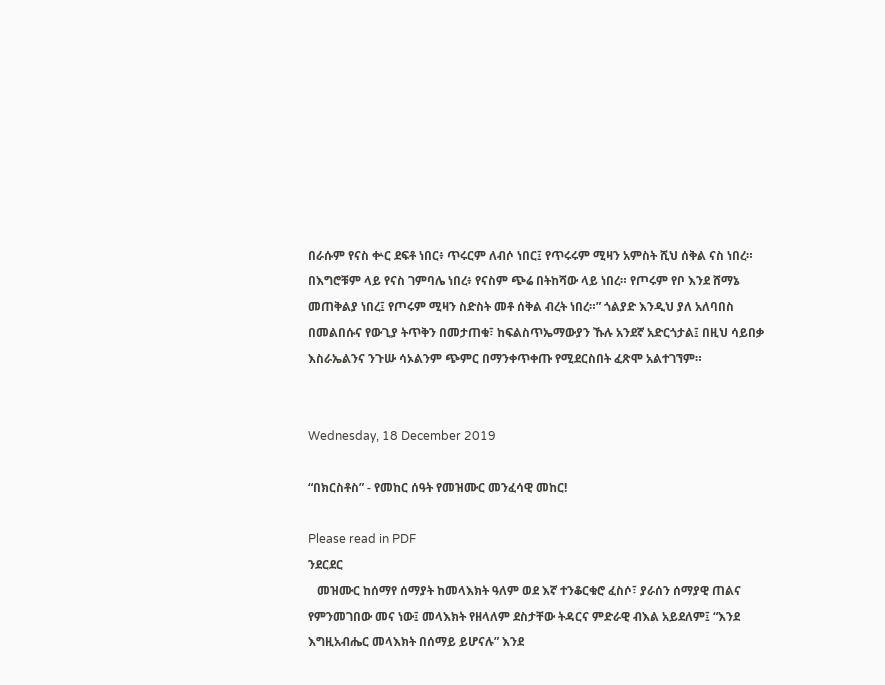በራሱም የናስ ቍር ደፍቶ ነበር፥ ጥሩርም ለብሶ ነበር፤ የጥሩሩም ሚዛን አምስት ሺህ ሰቅል ናስ ነበረ። በእግሮቹም ላይ የናስ ገምባሌ ነበረ፥ የናስም ጭሬ በትከሻው ላይ ነበረ። የጦሩም የቦ እንደ ሸማኔ መጠቅልያ ነበረ፤ የጦሩም ሚዛን ስድስት መቶ ሰቅል ብረት ነበረ።” ጎልያድ እንዲህ ያለ አለባበስ በመልበሱና የውጊያ ትጥቅን በመታጠቁ፣ ከፍልስጥኤማውያን ኹሉ አንደኛ አድርጎታል፤ በዚህ ሳይበቃ እስራኤልንና ንጉሡ ሳኦልንም ጭምር በማንቀጥቀጡ የሚደርስበት ፈጽሞ አልተገኘም።


Wednesday, 18 December 2019

“በክርስቶስ” - የመከር ሰዓት የመዝሙር መንፈሳዊ መከር!

Please read in PDF
ንደርደር
   መዝሙር ከሰማየ ሰማያት ከመላእክት ዓለም ወደ እኛ ተንቆርቁሮ ፈስሶ፣ ያራሰን ሰማያዊ ጠልና የምንመገበው መና ነው፤ መላእክት የዘላለም ደስታቸው ትዳርና ምድራዊ ብእል አይደለም፤ “እንደ እግዚአብሔር መላእክት በሰማይ ይሆናሉ” እንደ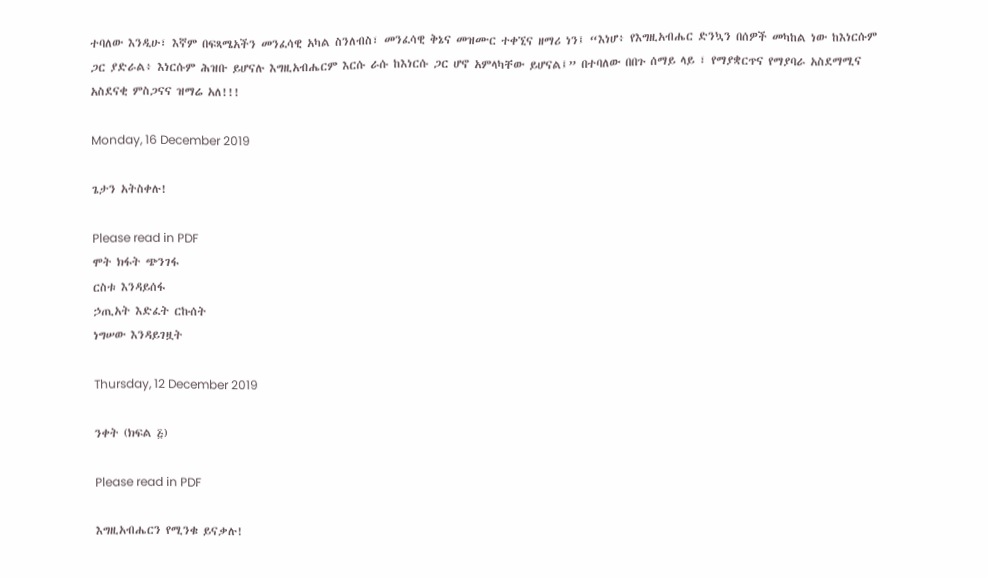ተባለው እንዲሁ፣ እኛም በፍጻሜአችን መንፈሳዊ አካል ስንለብስ፣ መንፈሳዊ ቅኔና መዝሙር ተቀኚና ዘማሪ ነን፤ “እነሆ፥ የእግዚአብሔር ድንኳን በሰዎች መካከል ነው ከእነርሱም ጋር ያድራል፥ እነርሱም ሕዝቡ ይሆናሉ እግዚአብሔርም እርሱ ራሱ ከእነርሱ ጋር ሆኖ አምላካቸው ይሆናል፤” በተባለው በበጉ ሰማይ ላይ ፣ የማያቋርጥና የማያባራ አስደማሚና አስደናቂ ምስጋናና ዝማሬ አለ!!!

Monday, 16 December 2019

ጌታን አትስቀሉ!

Please read in PDF
ሞት ክፋት ጭንገፋ
ርስቱ እንዳይሰፋ
ኃጢአት እድፈት ርኩሰት
ነግሠው እንዳይገዟት

Thursday, 12 December 2019

ንቀት (ክፍል ፭)

Please read in PDF

እግዚአብሔርን የሚንቁ ይናቃሉ!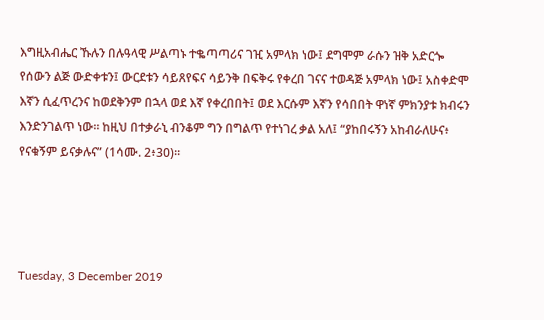እግዚአብሔር ኹሉን በሉዓላዊ ሥልጣኑ ተቈጣጣሪና ገዢ አምላክ ነው፤ ደግሞም ራሱን ዝቅ አድርጐ የሰውን ልጅ ውድቀቱን፤ ውርደቱን ሳይጸየፍና ሳይንቅ በፍቅሩ የቀረበ ገናና ተወዳጅ አምላክ ነው፤ አስቀድሞ እኛን ሲፈጥረንና ከወደቅንም በኋላ ወደ እኛ የቀረበበት፤ ወደ እርሱም እኛን የሳበበት ዋነኛ ምክንያቱ ክብሩን እንድንገልጥ ነው። ከዚህ በተቃራኒ ብንቆም ግን በግልጥ የተነገረ ቃል አለ፤ “ያከበሩኝን አከብራለሁና፥ የናቁኝም ይናቃሉና” (1ሳሙ. 2፥30)።




Tuesday, 3 December 2019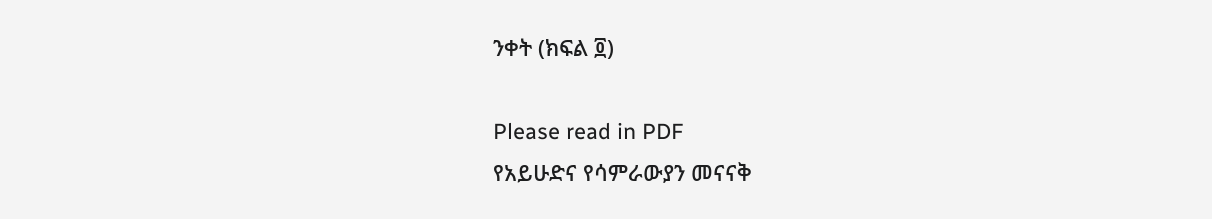ንቀት (ክፍል ፬)

Please read in PDF
የአይሁድና የሳምራውያን መናናቅ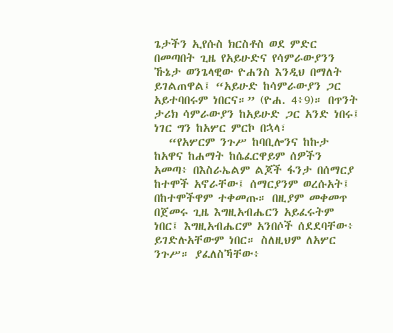ጌታችን ኢየሱስ ክርስቶስ ወደ ምድር በመጣበት ጊዜ የአይሁድና የሳምራውያንን ኹኔታ ወንጌላዊው ዮሐንስ እንዲህ በማለት ይገልጠዋል፤ “አይሁድ ከሳምራውያን ጋር አይተባበሩም ነበርና።” (ዮሐ. 4፥9)። በጥንት ታሪክ ሳምራውያን ከአይሁድ ጋር አንድ ነበሩ፤ ነገር ግን ከአሦር ምርኮ በኋላ፣
   “የአሦርም ንጉሥ ከባቢሎንና ከኩታ ከአዋና ከሐማት ከሴፈርዋይም ሰዎችን አመጣ፥ በእስራኤልም ልጆች ፋንታ በሰማርያ ከተሞች አኖራቸው፤ ሰማርያንም ወረሱአት፤ በከተሞችዋም ተቀመጡ። በዚያም መቀመጥ በጀመሩ ጊዜ እግዚአብሔርን አይፈሩትም ነበር፤ እግዚአብሔርም አንበሶች ሰደደባቸው፥ ይገድሉአቸውም ነበር። ስለዚህም ለአሦር ንጉሥ። ያፈለስኻቸው፥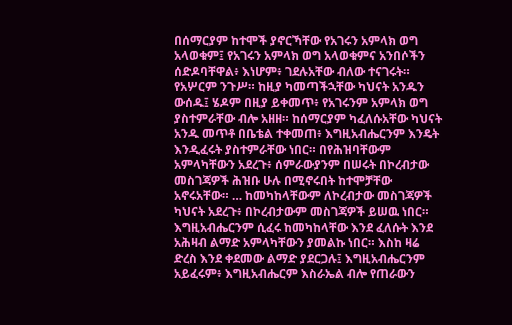በሰማርያም ከተሞች ያኖርኻቸው የአገሩን አምላክ ወግ አላወቁም፤ የአገሩን አምላክ ወግ አላወቁምና አንበሶችን ሰድዶባቸዋል፥ እነሆም፥ ገደሉአቸው ብለው ተናገሩት። የአሦርም ንጉሥ። ከዚያ ካመጣችኋቸው ካህናት አንዱን ውሰዱ፤ ሄዶም በዚያ ይቀመጥ፥ የአገሩንም አምላክ ወግ ያስተምራቸው ብሎ አዘዘ። ከሰማርያም ካፈለሱአቸው ካህናት አንዱ መጥቶ በቤቴል ተቀመጠ፥ እግዚአብሔርንም እንዴት እንዲፈሩት ያስተምራቸው ነበር። በየሕዝባቸውም አምላካቸውን አደረጉ፥ ሰምራውያንም በሠሩት በኮረብታው መስገጃዎች ሕዝቡ ሁሉ በሚኖሩበት ከተሞቻቸው አኖሩአቸው። … ከመካከላቸውም ለኮረብታው መስገጃዎች ካህናት አደረጉ፥ በኮረብታውም መስገጃዎች ይሠዉ ነበር።  እግዚአብሔርንም ሲፈሩ ከመካከላቸው እንደ ፈለሱት እንደ አሕዛብ ልማድ አምላካቸውን ያመልኩ ነበር። እስከ ዛሬ ድረስ እንደ ቀደመው ልማድ ያደርጋሉ፤ እግዚአብሔርንም አይፈሩም፥ እግዚአብሔርም እስራኤል ብሎ የጠራውን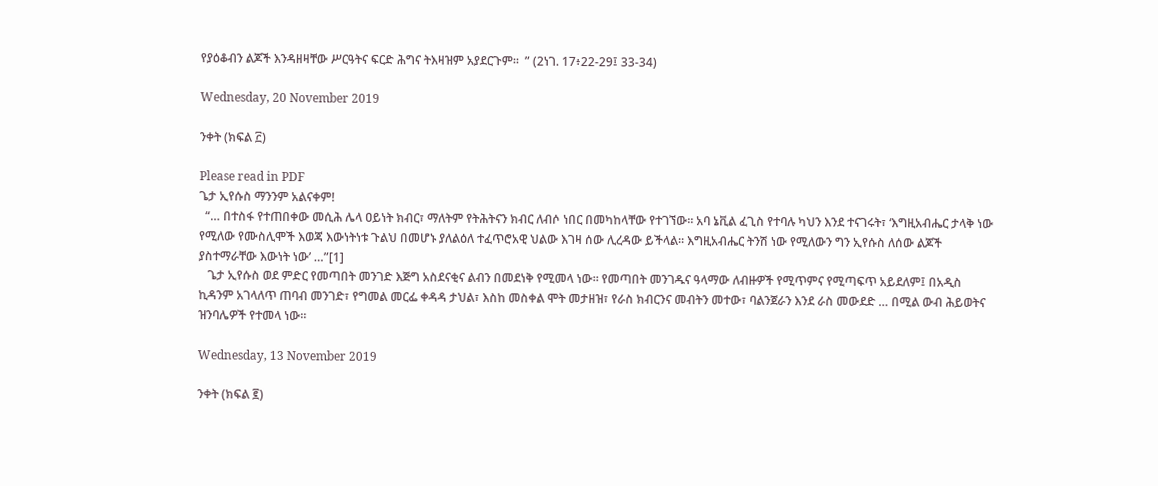የያዕቆብን ልጆች እንዳዘዛቸው ሥርዓትና ፍርድ ሕግና ትእዛዝም አያደርጉም።  ” (2ነገ. 17፥22-29፤ 33-34)

Wednesday, 20 November 2019

ንቀት (ክፍል ፫)

Please read in PDF
ጌታ ኢየሱስ ማንንም አልናቀም!
  “… በተስፋ የተጠበቀው መሲሕ ሌላ ዐይነት ክብር፣ ማለትም የትሕትናን ክብር ለብሶ ነበር በመካከላቸው የተገኘው። አባ ኔቪል ፈጊስ የተባሉ ካህን እንደ ተናገሩት፣ ‘እግዚአብሔር ታላቅ ነው የሚለው የሙስሊሞች እወጃ እውነትነቱ ጉልህ በመሆኑ ያለልዕለ ተፈጥሮአዊ ህልው እገዛ ሰው ሊረዳው ይችላል። እግዚአብሔር ትንሽ ነው የሚለውን ግን ኢየሱስ ለሰው ልጆች ያስተማራቸው እውነት ነው’ …”[1]
   ጌታ ኢየሱስ ወደ ምድር የመጣበት መንገድ እጅግ አስደናቂና ልብን በመደነቅ የሚመላ ነው። የመጣበት መንገዱና ዓላማው ለብዙዎች የሚጥምና የሚጣፍጥ አይደለም፤ በአዲስ ኪዳንም አገላለጥ ጠባብ መንገድ፣ የግመል መርፌ ቀዳዳ ታህል፣ እስከ መስቀል ሞት መታዘዝ፣ የራስ ክብርንና መብትን መተው፣ ባልንጀራን እንደ ራስ መውደድ … በሚል ውብ ሕይወትና ዝንባሌዎች የተመላ ነው።

Wednesday, 13 November 2019

ንቀት (ክፍል ፪)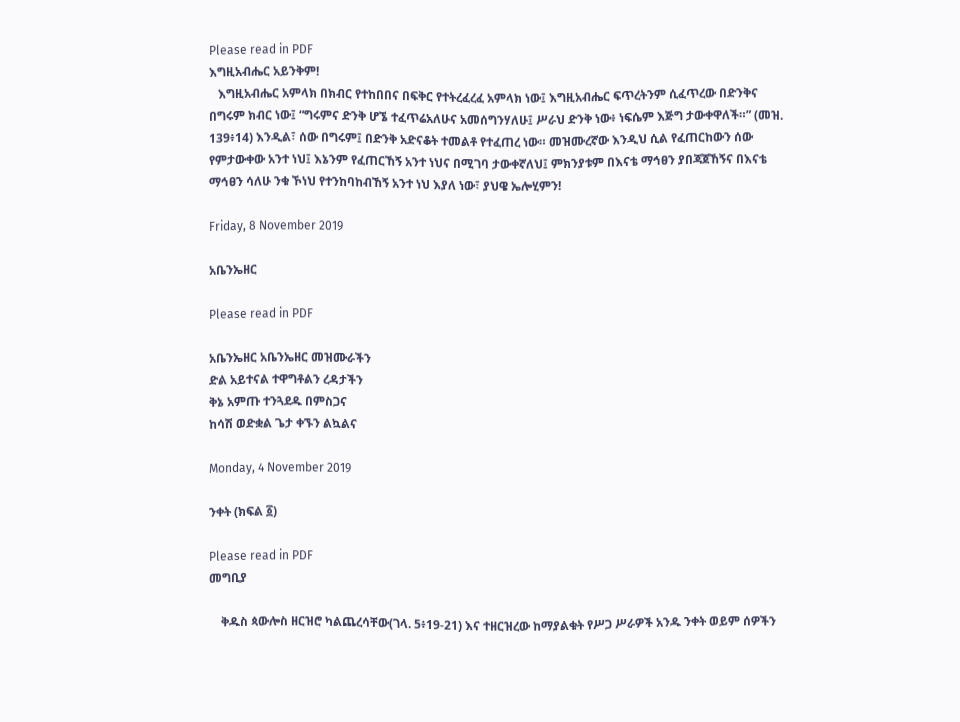Please read in PDF
እግዚአብሔር አይንቅም!
   እግዚአብሔር አምላክ በክብር የተከበበና በፍቅር የተትረፈረፈ አምላክ ነው፤ እግዚአብሔር ፍጥረትንም ሲፈጥረው በድንቅና በግሩም ክብር ነው፤ “ግሩምና ድንቅ ሆኜ ተፈጥሬአለሁና አመሰግንሃለሁ፤ ሥራህ ድንቅ ነው፥ ነፍሴም እጅግ ታውቀዋለች።” (መዝ. 139፥14) እንዲል፣ ሰው በግሩም፤ በድንቅ አድናቆት ተመልቶ የተፈጠረ ነው። መዝሙረኛው እንዲህ ሲል የፈጠርከውን ሰው የምታውቀው አንተ ነህ፤ እኔንም የፈጠርኸኝ አንተ ነህና በሚገባ ታውቀኛለህ፤ ምክንያቱም በእናቴ ማኅፀን ያበጃጀኸኝና በእናቴ ማኅፀን ሳለሁ ንቁ ኾነህ የተንከባከብኸኝ አንተ ነህ እያለ ነው፣ ያህዌ ኤሎሂምን!

Friday, 8 November 2019

አቤንኤዘር

Please read in PDF

አቤንኤዘር አቤንኤዘር መዝሙራችን
ድል አይተናል ተዋግቶልን ረዳታችን
ቅኔ አምጡ ተንጓደዱ በምስጋና
ከሳሽ ወድቋል ጌታ ቀኙን ልኳልና

Monday, 4 November 2019

ንቀት (ክፍል ፩)

Please read in PDF
መግቢያ

    ቅዱስ ጳውሎስ ዘርዝሮ ካልጨረሳቸው(ገላ. 5፥19-21) እና ተዘርዝረው ከማያልቁት የሥጋ ሥራዎች አንዱ ንቀት ወይም ሰዎችን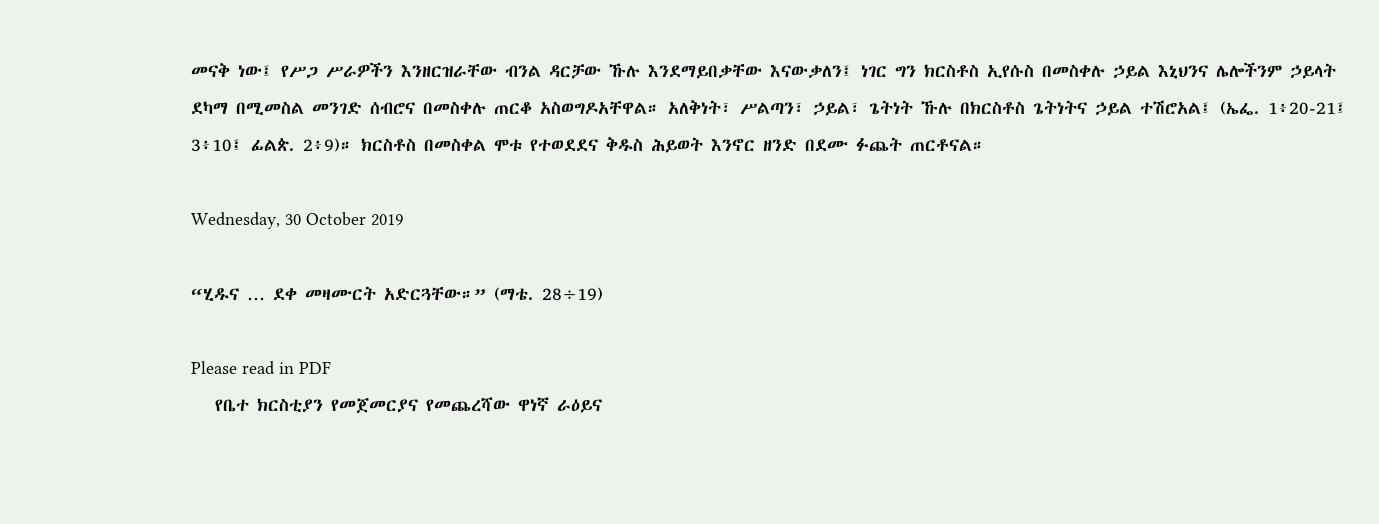መናቅ ነው፤ የሥጋ ሥራዎችን እንዘርዝራቸው ብንል ዳርቻው ኹሉ እንደማይበቃቸው እናውቃለን፤ ነገር ግን ክርስቶስ ኢየሱስ በመስቀሉ ኃይል እኒህንና ሌሎችንም ኃይላት ደካማ በሚመስል መንገድ ሰብሮና በመስቀሉ ጠርቆ አስወግዶአቸዋል። አለቅነት፣ ሥልጣን፣ ኃይል፣ ጌትነት ኹሉ በክርስቶስ ጌትነትና ኃይል ተሽሮአል፤ (ኤፌ. 1፥20-21፤ 3፥10፤ ፊልጵ. 2፥9)። ክርስቶስ በመስቀል ሞቱ የተወደደና ቅዱስ ሕይወት እንኖር ዘንድ በደሙ ፉጨት ጠርቶናል።

Wednesday, 30 October 2019

“ሂዱና … ደቀ መዛሙርት አድርጓቸው።” (ማቴ. 28÷19)

Please read in PDF
   የቤተ ክርስቲያን የመጀመርያና የመጨረሻው ዋነኛ ራዕይና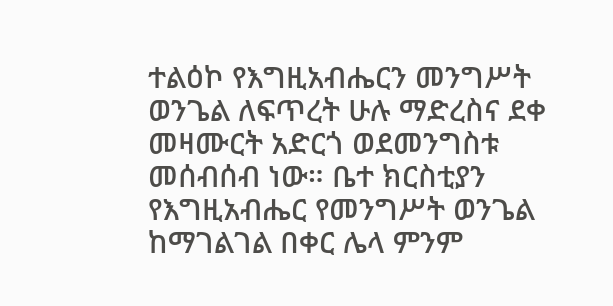ተልዕኮ የእግዚአብሔርን መንግሥት ወንጌል ለፍጥረት ሁሉ ማድረስና ደቀ መዛሙርት አድርጎ ወደመንግስቱ መሰብሰብ ነው። ቤተ ክርስቲያን የእግዚአብሔር የመንግሥት ወንጌል ከማገልገል በቀር ሌላ ምንም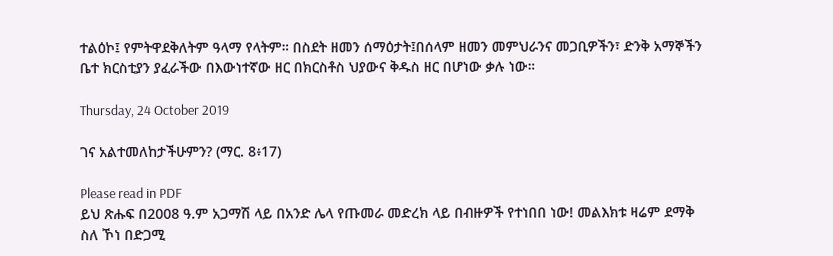ተልዕኮ፤ የምትዋደቅለትም ዓላማ የላትም። በስደት ዘመን ሰማዕታት፤በሰላም ዘመን መምህራንና መጋቢዎችን፣ ድንቅ አማኞችን ቤተ ክርስቲያን ያፈራችው በእውነተኛው ዘር በክርስቶስ ህያውና ቅዱስ ዘር በሆነው ቃሉ ነው።

Thursday, 24 October 2019

ገና አልተመለከታችሁምን? (ማር. 8፥17)

Please read in PDF
ይህ ጽሑፍ በ2008 ዓ.ም አጋማሽ ላይ በአንድ ሌላ የጡመራ መድረክ ላይ በብዙዎች የተነበበ ነው! መልእክቱ ዛሬም ደማቅ ስለ ኾነ በድጋሚ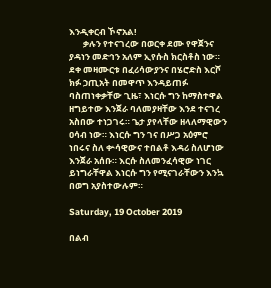እንዲቀርብ ኾኖአል!
       ቃሉን የተናገረው በወርቀ ደሙ የዋጀንና ያዳነን መድኅን አለም ኢየሱስ ክርስቶስ ነው። ደቀ መዛሙርቱ በፈሪሳውያንና በሄሮድስ እርሾ ክፉ ኃጢአት በመዋጥ እንዳይጠፉ ባስጠነቀቃቸው ጊዜ፣ እነርሱ ግን ከማስተዋል ዘግይተው እንጀራ ባለመያዛቸው እንደ ተናገረ አስበው ተነጋገሩ። ጌታ ያየላቸው ዘላለማዊውን ዐሳብ ነው። እነርሱ ግን ገና በሥጋ አዕምሮ ነበሩና ስለ ቍሳዊውና ተበልቶ እዳሪ ስለሆነው እንጀራ አሰቡ። እርሱ ስለመንፈሳዊው ነገር ይነግራቸዋል እነርሱ ግን የሚናገራቸውን እንኳ በወግ አያስተውሉም።

Saturday, 19 October 2019

በልብ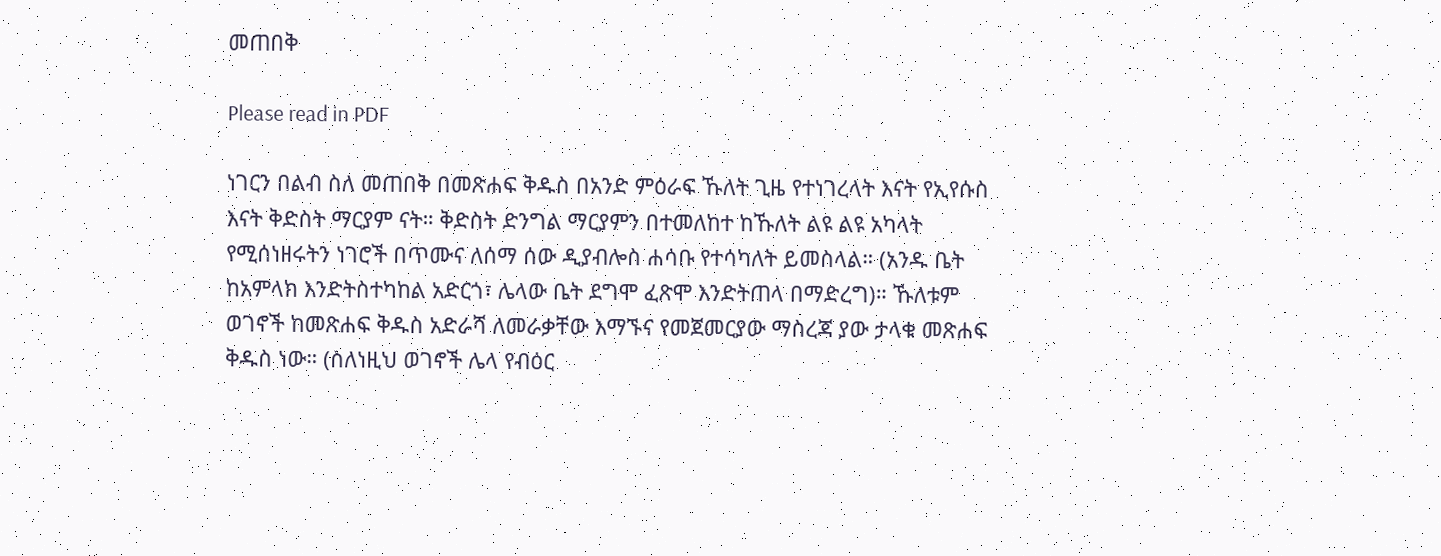መጠበቅ

Please read in PDF

ነገርን በልብ ስለ መጠበቅ በመጽሐፍ ቅዱስ በአንድ ምዕራፍ ኹለት ጊዜ የተነገረላት እናት የኢየሱስ እናት ቅድስት ማርያም ናት። ቅድስት ድንግል ማርያምን በተመለከተ ከኹለት ልዩ ልዩ አካላት የሚሰነዘሩትን ነገሮች በጥሙና ለሰማ ሰው ዲያብሎስ ሐሳቡ የተሳካለት ይመስላል። (አንዱ ቤት ከአምላክ እንድትስተካከል አድርጎ፣ ሌላው ቤት ደግሞ ፈጽሞ እንድትጠላ በማድረግ)። ኹለቱም ወገኖች ከመጽሐፍ ቅዱስ አድራሻ ለመራቃቸው እማኙና የመጀመርያው ማስረጃ ያው ታላቁ መጽሐፍ ቅዱስ ነው። (ስለነዚህ ወገኖች ሌላ የብዕር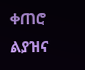ቀጠሮ ልያዝና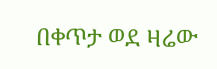በቀጥታ ወደ ዛሬው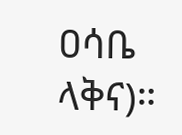ዐሳቤ ላቅና)።